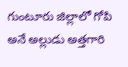గుంటూరు జిల్లాలో గోపి అనే అల్లుడు అత్తగారి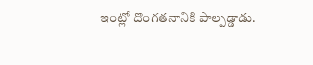ఇంట్లో దొంగతనానికి పాల్పడ్డాడు.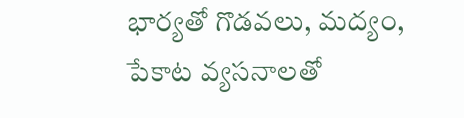భార్యతో గొడవలు, మద్యం, పేకాట వ్యసనాలతో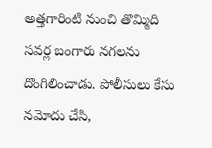అత్తగారింటి నుంచి తొమ్మిది సవర్ల బంగారు నగలను దొంగిలించాడు. పోలీసులు కేసు నమోదు చేసి,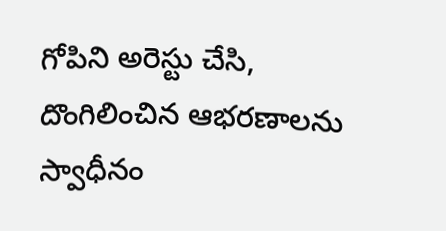గోపిని అరెస్టు చేసి, దొంగిలించిన ఆభరణాలను స్వాధీనం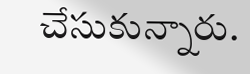చేసుకున్నారు.